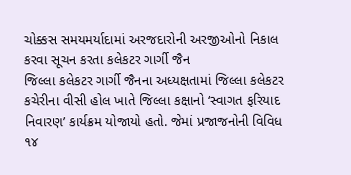ચોક્કસ સમયમર્યાદામાં અરજદારોની અરજીઓનો નિકાલ કરવા સૂચન કરતા કલેકટર ગાર્ગી જૈન
જિલ્લા કલેકટર ગાર્ગી જૈનના અધ્યક્ષતામાં જિલ્લા કલેકટર કચેરીના વીસી હોલ ખાતે જિલ્લા કક્ષાનો ‘સ્વાગત ફરિયાદ નિવારણ’ કાર્યક્રમ યોજાયો હતો. જેમાં પ્રજાજનોની વિવિધ ૧૪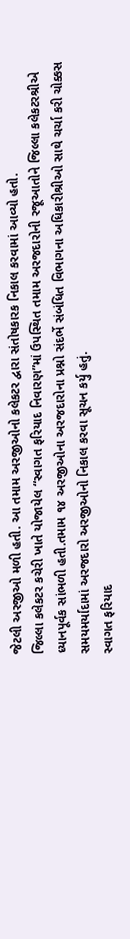જેટલી અરજીઓ મળી હતી. આ તમામ અરજીઓનો કલેકટર દ્વારા સંતોષકારક નિકાલ કરવામાં આવ્યો હતો.
જિલ્લા કલેકટર કચેરી ખાતે યોજાયેલ “સ્વાગત ફરિયાદ નિવારણ”માં ઉપસ્થિત તમામ અરજદારોની રજૂઆતોને જિલ્લા કલેકટરશ્રીએ ધ્યાનપૂર્વક સાંભળી હતી.તમામ ૧૪ અરજીઓના અરજદારોના પ્રશ્નો સંદર્ભે સંબંધિત વિભાગના અધિકારીશ્રીઓ સાથે ચર્ચા કરી ચોક્કસ સમયમર્યાદામાં અરજદારો અરજીઓનો નિકાલ કરવા સૂચન કર્યુ હતું.
સ્વાગત ફરિયાદ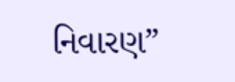નિવારણ”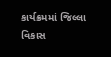કાર્યક્રમમાં જિલ્લા વિકાસ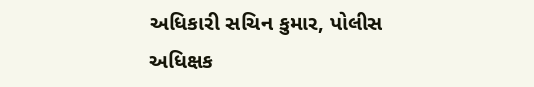અધિકારી સચિન કુમાર, પોલીસ અધિક્ષક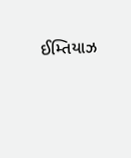ઈમ્તિયાઝ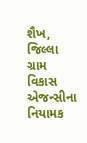શૈખ, જિલ્લા ગ્રામ વિકાસ એજન્સીના નિયામક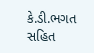કે.ડી.ભગત સહિત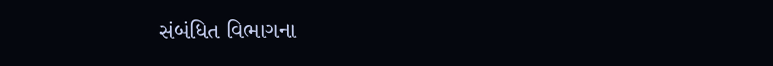સંબંધિત વિભાગના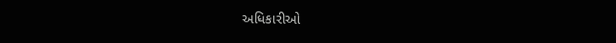અધિકારીઓ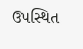ઉપસ્થિત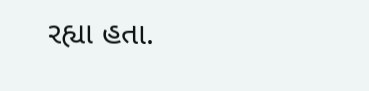રહ્યા હતા.